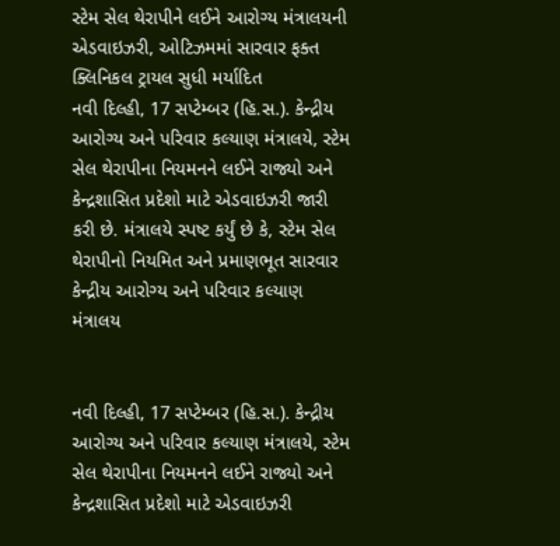સ્ટેમ સેલ થેરાપીને લઈને આરોગ્ય મંત્રાલયની એડવાઇઝરી, ઓટિઝમમાં સારવાર ફક્ત ક્લિનિકલ ટ્રાયલ સુધી મર્યાદિત
નવી દિલ્હી, 17 સપ્ટેમ્બર (હિ.સ.). કેન્દ્રીય આરોગ્ય અને પરિવાર કલ્યાણ મંત્રાલયે, સ્ટેમ સેલ થેરાપીના નિયમનને લઈને રાજ્યો અને કેન્દ્રશાસિત પ્રદેશો માટે એડવાઇઝરી જારી કરી છે. મંત્રાલયે સ્પષ્ટ કર્યું છે કે, સ્ટેમ સેલ થેરાપીનો નિયમિત અને પ્રમાણભૂત સારવાર
કેન્દ્રીય આરોગ્ય અને પરિવાર કલ્યાણ મંત્રાલય


નવી દિલ્હી, 17 સપ્ટેમ્બર (હિ.સ.). કેન્દ્રીય આરોગ્ય અને પરિવાર કલ્યાણ મંત્રાલયે, સ્ટેમ સેલ થેરાપીના નિયમનને લઈને રાજ્યો અને કેન્દ્રશાસિત પ્રદેશો માટે એડવાઇઝરી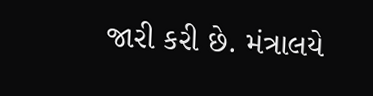જારી કરી છે. મંત્રાલયે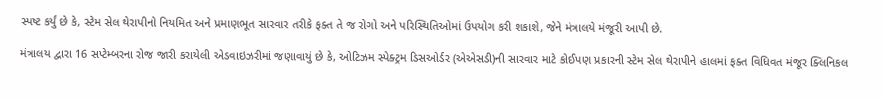સ્પષ્ટ કર્યું છે કે, સ્ટેમ સેલ થેરાપીનો નિયમિત અને પ્રમાણભૂત સારવાર તરીકે ફક્ત તે જ રોગો અને પરિસ્થિતિઓમાં ઉપયોગ કરી શકાશે, જેને મંત્રાલયે મંજૂરી આપી છે.

મંત્રાલય દ્વારા 16 સપ્ટેમ્બરના રોજ જારી કરાયેલી એડવાઇઝરીમાં જણાવાયું છે કે, ઓટિઝમ સ્પેક્ટ્રમ ડિસઓર્ડર (એએસડી)ની સારવાર માટે કોઈપણ પ્રકારની સ્ટેમ સેલ થેરાપીને હાલમાં ફક્ત વિધિવત મંજૂર ક્લિનિકલ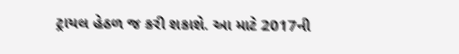ટ્રાયલ હેઠળ જ કરી શકાશે. આ માટે 2017ની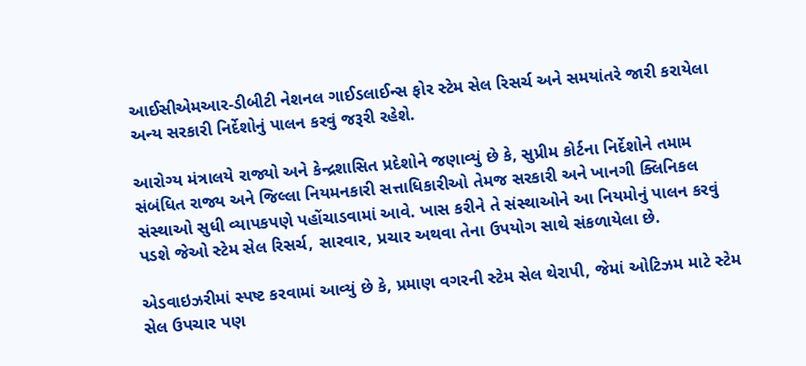આઈસીએમઆર-ડીબીટી નેશનલ ગાઈડલાઈન્સ ફોર સ્ટેમ સેલ રિસર્ચ અને સમયાંતરે જારી કરાયેલા અન્ય સરકારી નિર્દેશોનું પાલન કરવું જરૂરી રહેશે.

આરોગ્ય મંત્રાલયે રાજ્યો અને કેન્દ્રશાસિત પ્રદેશોને જણાવ્યું છે કે, સુપ્રીમ કોર્ટના નિર્દેશોને તમામ સંબંધિત રાજ્ય અને જિલ્લા નિયમનકારી સત્તાધિકારીઓ તેમજ સરકારી અને ખાનગી ક્લિનિકલ સંસ્થાઓ સુધી વ્યાપકપણે પહોંચાડવામાં આવે. ખાસ કરીને તે સંસ્થાઓને આ નિયમોનું પાલન કરવું પડશે જેઓ સ્ટેમ સેલ રિસર્ચ, સારવાર, પ્રચાર અથવા તેના ઉપયોગ સાથે સંકળાયેલા છે.

એડવાઇઝરીમાં સ્પષ્ટ કરવામાં આવ્યું છે કે, પ્રમાણ વગરની સ્ટેમ સેલ થેરાપી, જેમાં ઓટિઝમ માટે સ્ટેમ સેલ ઉપચાર પણ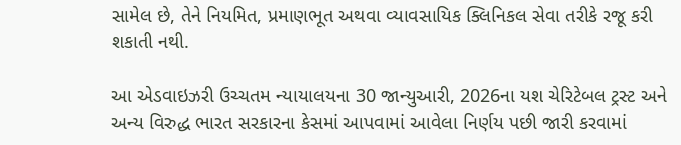સામેલ છે, તેને નિયમિત, પ્રમાણભૂત અથવા વ્યાવસાયિક ક્લિનિકલ સેવા તરીકે રજૂ કરી શકાતી નથી.

આ એડવાઇઝરી ઉચ્ચતમ ન્યાયાલયના 30 જાન્યુઆરી, 2026ના યશ ચેરિટેબલ ટ્રસ્ટ અને અન્ય વિરુદ્ધ ભારત સરકારના કેસમાં આપવામાં આવેલા નિર્ણય પછી જારી કરવામાં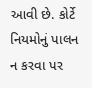આવી છે. કોર્ટે નિયમોનું પાલન ન કરવા પર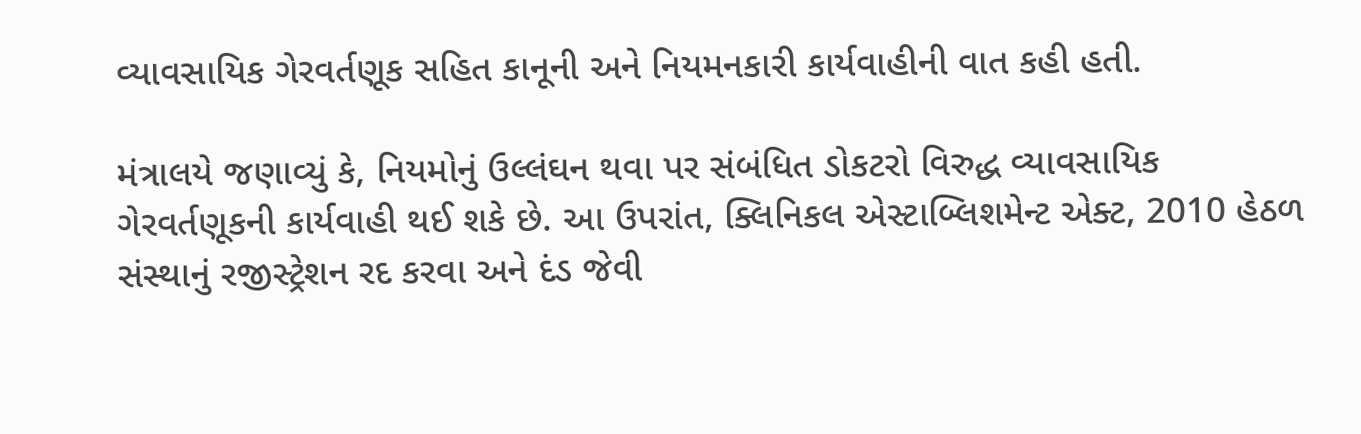વ્યાવસાયિક ગેરવર્તણૂક સહિત કાનૂની અને નિયમનકારી કાર્યવાહીની વાત કહી હતી.

મંત્રાલયે જણાવ્યું કે, નિયમોનું ઉલ્લંઘન થવા પર સંબંધિત ડોકટરો વિરુદ્ધ વ્યાવસાયિક ગેરવર્તણૂકની કાર્યવાહી થઈ શકે છે. આ ઉપરાંત, ક્લિનિકલ એસ્ટાબ્લિશમેન્ટ એક્ટ, 2010 હેઠળ સંસ્થાનું રજીસ્ટ્રેશન રદ કરવા અને દંડ જેવી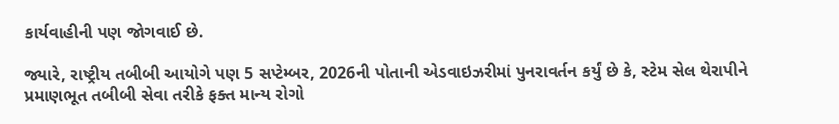કાર્યવાહીની પણ જોગવાઈ છે.

જ્યારે, રાષ્ટ્રીય તબીબી આયોગે પણ 5 સપ્ટેમ્બર, 2026ની પોતાની એડવાઇઝરીમાં પુનરાવર્તન કર્યું છે કે, સ્ટેમ સેલ થેરાપીને પ્રમાણભૂત તબીબી સેવા તરીકે ફક્ત માન્ય રોગો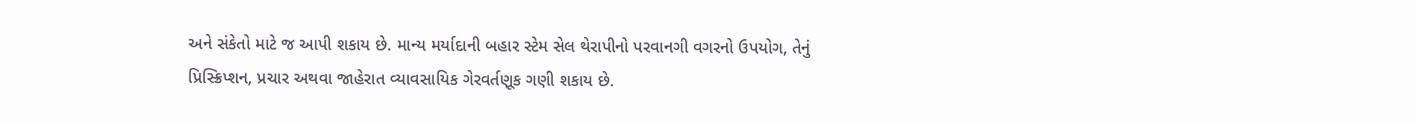અને સંકેતો માટે જ આપી શકાય છે. માન્ય મર્યાદાની બહાર સ્ટેમ સેલ થેરાપીનો પરવાનગી વગરનો ઉપયોગ, તેનું પ્રિસ્ક્રિપ્શન, પ્રચાર અથવા જાહેરાત વ્યાવસાયિક ગેરવર્તણૂક ગણી શકાય છે.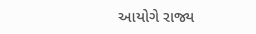આયોગે રાજ્ય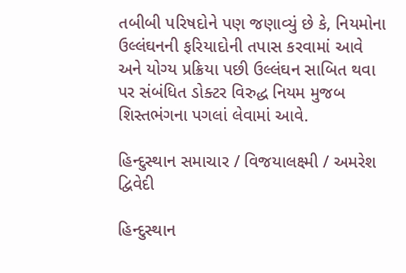તબીબી પરિષદોને પણ જણાવ્યું છે કે, નિયમોના ઉલ્લંઘનની ફરિયાદોની તપાસ કરવામાં આવે અને યોગ્ય પ્રક્રિયા પછી ઉલ્લંઘન સાબિત થવા પર સંબંધિત ડોક્ટર વિરુદ્ધ નિયમ મુજબ શિસ્તભંગના પગલાં લેવામાં આવે.

હિન્દુસ્થાન સમાચાર / વિજયાલક્ષ્મી / અમરેશ દ્વિવેદી

હિન્દુસ્થાન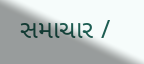સમાચાર /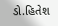ડો.હિતેશ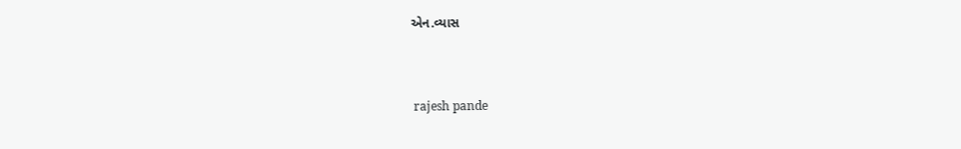એન.વ્યાસ


 rajesh pande